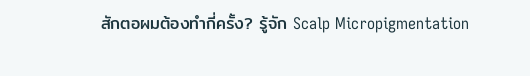สักตอผมต้องทำกี่ครั้ง? รู้จัก Scalp Micropigmentation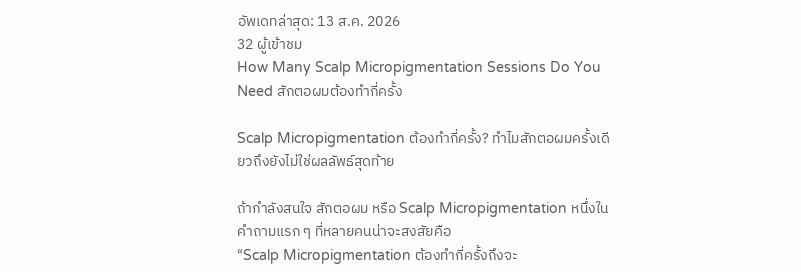อัพเดทล่าสุด: 13 ส.ค. 2026
32 ผู้เข้าชม
How Many Scalp Micropigmentation Sessions Do You Need สักตอผมต้องทำกี่ครั้ง

Scalp Micropigmentation ต้องทำกี่ครั้ง? ทำไมสักตอผมครั้งเดียวถึงยังไม่ใช่ผลลัพธ์สุดท้าย

ถ้ากำลังสนใจ สักตอผม หรือ Scalp Micropigmentation หนึ่งในคำถามแรก ๆ ที่หลายคนน่าจะสงสัยคือ
“Scalp Micropigmentation ต้องทำกี่ครั้งถึงจะ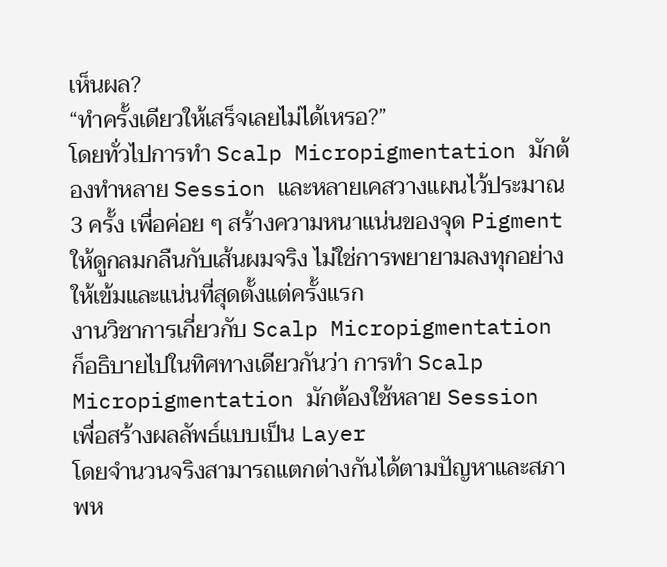เห็นผล?
“ทำครั้งเดียวให้เสร็จเลยไม่ได้เหรอ?”
โดยทั่วไปการทำ Scalp Micropigmentation มักต้องทำหลาย Session และหลายเคสวางแผนไว้ประมาณ 3 ครั้ง เพื่อค่อย ๆ สร้างความหนาแน่นของจุด Pigment
ให้ดูกลมกลืนกับเส้นผมจริง ไม่ใช่การพยายามลงทุกอย่างให้เข้มและแน่นที่สุดตั้งแต่ครั้งแรก
งานวิชาการเกี่ยวกับ Scalp Micropigmentation ก็อธิบายไปในทิศทางเดียวกันว่า การทำ Scalp Micropigmentation มักต้องใช้หลาย Session เพื่อสร้างผลลัพธ์แบบเป็น Layer
โดยจำนวนจริงสามารถแตกต่างกันได้ตามปัญหาและสภาพห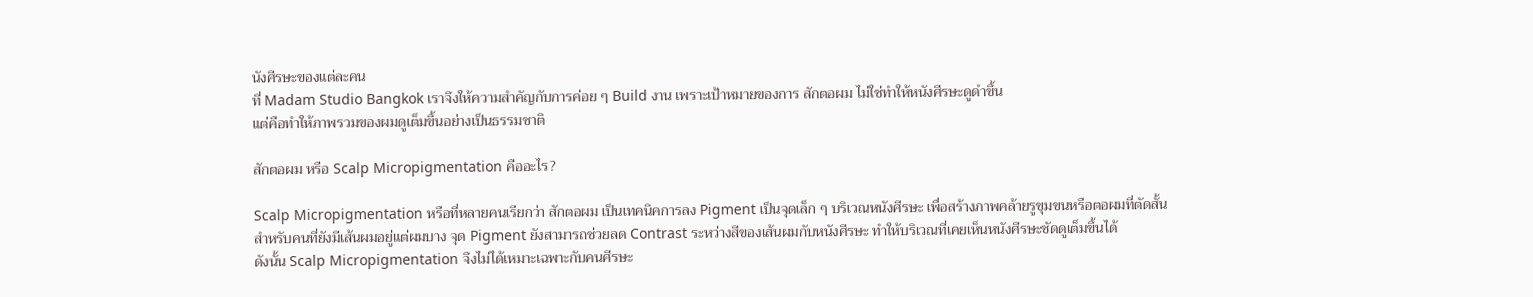นังศีรษะของแต่ละคน
ที่ Madam Studio Bangkok เราจึงให้ความสำคัญกับการค่อย ๆ Build งาน เพราะเป้าหมายของการ สักตอผม ไม่ใช่ทำให้หนังศีรษะดูดำขึ้น
แต่คือทำให้ภาพรวมของผมดูเต็มขึ้นอย่างเป็นธรรมชาติ

สักตอผม หรือ Scalp Micropigmentation คืออะไร?

Scalp Micropigmentation หรือที่หลายคนเรียกว่า สักตอผม เป็นเทคนิคการลง Pigment เป็นจุดเล็ก ๆ บริเวณหนังศีรษะ เพื่อสร้างภาพคล้ายรูขุมขนหรือตอผมที่ตัดสั้น
สำหรับคนที่ยังมีเส้นผมอยู่แต่ผมบาง จุด Pigment ยังสามารถช่วยลด Contrast ระหว่างสีของเส้นผมกับหนังศีรษะ ทำให้บริเวณที่เคยเห็นหนังศีรษะชัดดูเต็มขึ้นได้
ดังนั้น Scalp Micropigmentation จึงไม่ได้เหมาะเฉพาะกับคนศีรษะ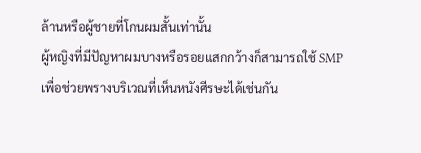ล้านหรือผู้ชายที่โกนผมสั้นเท่านั้น
ผู้หญิงที่มีปัญหาผมบางหรือรอยแสกกว้างก็สามารถใช้ SMP เพื่อช่วยพรางบริเวณที่เห็นหนังศีรษะได้เช่นกัน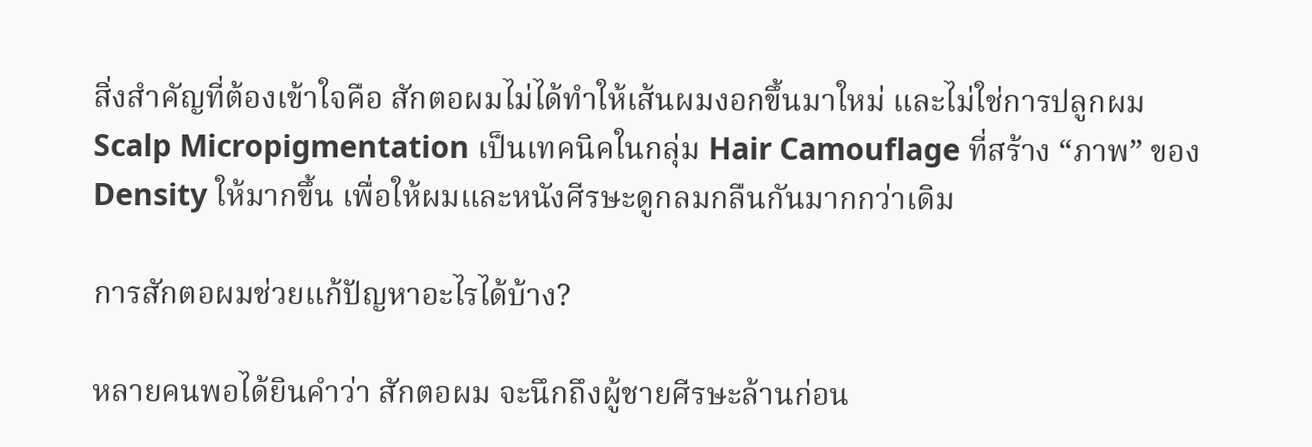สิ่งสำคัญที่ต้องเข้าใจคือ สักตอผมไม่ได้ทำให้เส้นผมงอกขึ้นมาใหม่ และไม่ใช่การปลูกผม
Scalp Micropigmentation เป็นเทคนิคในกลุ่ม Hair Camouflage ที่สร้าง “ภาพ” ของ Density ให้มากขึ้น เพื่อให้ผมและหนังศีรษะดูกลมกลืนกันมากกว่าเดิม

การสักตอผมช่วยแก้ปัญหาอะไรได้บ้าง?

หลายคนพอได้ยินคำว่า สักตอผม จะนึกถึงผู้ชายศีรษะล้านก่อน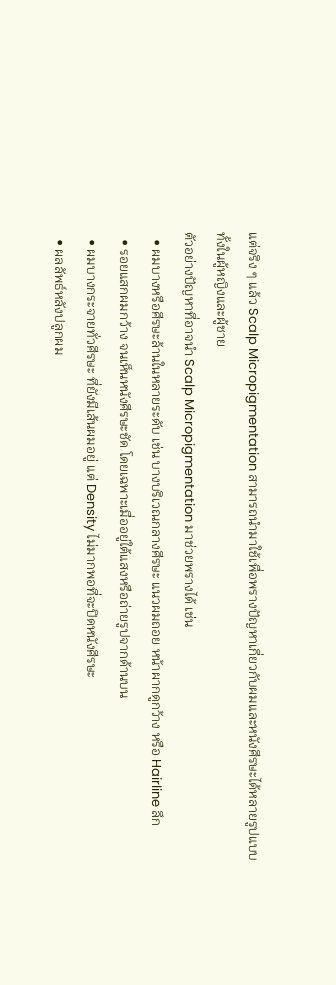แต่จริง ๆ แล้ว Scalp Micropigmentation สามารถนำมาใช้เพื่อพรางปัญหาเกี่ยวกับผมและหนังศีรษะได้หลายรูปแบบ
ทั้งในผู้หญิงและผู้ชาย
ตัวอย่างปัญหาที่อาจนำ Scalp Micropigmentation มาช่วยพรางได้ เช่น
  • ผมบางหรือศีรษะล้านในหลายระดับ เช่น บางบริเวณกลางศีรษะ แนวผมถอย หน้าผากดูกว้าง หรือ Hairline ลึก
  • รอยแสกผมกว้าง จนเห็นหนังศีรษะชัด โดยเฉพาะเมื่ออยู่ใต้แสงหรือถ่ายรูปจากด้านบน
  • ผมบางกระจายทั่วศีรษะ ที่ยังมีเส้นผมอยู่ แต่ Density ไม่มากพอที่จะปิดหนังศีรษะ
  • ผลลัพธ์หลังปลูกผม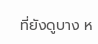ที่ยังดูบาง ห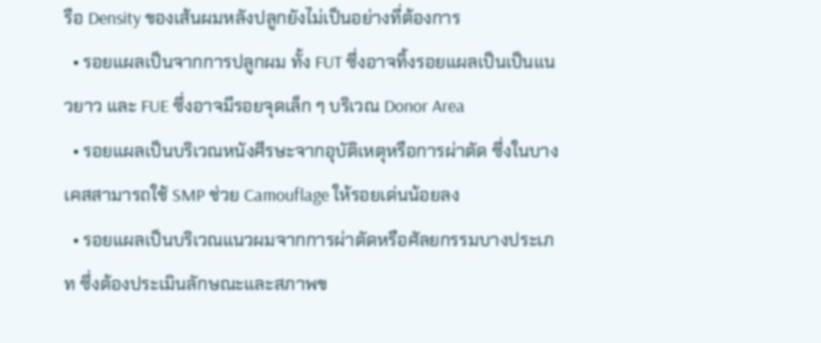รือ Density ของเส้นผมหลังปลูกยังไม่เป็นอย่างที่ต้องการ
  • รอยแผลเป็นจากการปลูกผม ทั้ง FUT ซึ่งอาจทิ้งรอยแผลเป็นเป็นแนวยาว และ FUE ซึ่งอาจมีรอยจุดเล็ก ๆ บริเวณ Donor Area
  • รอยแผลเป็นบริเวณหนังศีรษะจากอุบัติเหตุหรือการผ่าตัด ซึ่งในบางเคสสามารถใช้ SMP ช่วย Camouflage ให้รอยเด่นน้อยลง
  • รอยแผลเป็นบริเวณแนวผมจากการผ่าตัดหรือศัลยกรรมบางประเภท ซึ่งต้องประเมินลักษณะและสภาพข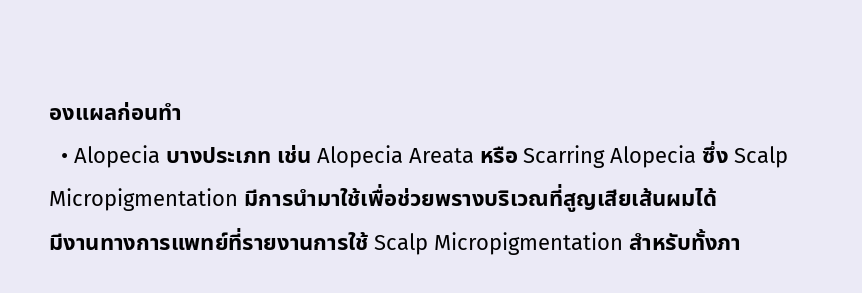องแผลก่อนทำ
  • Alopecia บางประเภท เช่น Alopecia Areata หรือ Scarring Alopecia ซึ่ง Scalp Micropigmentation มีการนำมาใช้เพื่อช่วยพรางบริเวณที่สูญเสียเส้นผมได้
มีงานทางการแพทย์ที่รายงานการใช้ Scalp Micropigmentation สำหรับทั้งภา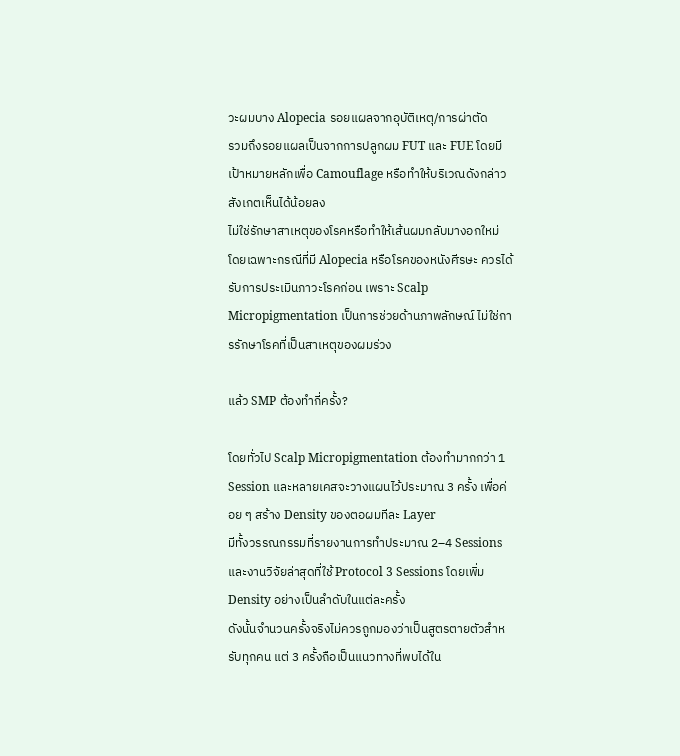วะผมบาง Alopecia รอยแผลจากอุบัติเหตุ/การผ่าตัด
รวมถึงรอยแผลเป็นจากการปลูกผม FUT และ FUE โดยมีเป้าหมายหลักเพื่อ Camouflage หรือทำให้บริเวณดังกล่าวสังเกตเห็นได้น้อยลง
ไม่ใช่รักษาสาเหตุของโรคหรือทำให้เส้นผมกลับมางอกใหม่
โดยเฉพาะกรณีที่มี Alopecia หรือโรคของหนังศีรษะ ควรได้รับการประเมินภาวะโรคก่อน เพราะ Scalp Micropigmentation เป็นการช่วยด้านภาพลักษณ์ ไม่ใช่การรักษาโรคที่เป็นสาเหตุของผมร่วง

แล้ว SMP ต้องทำกี่ครั้ง?

โดยทั่วไป Scalp Micropigmentation ต้องทำมากกว่า 1 Session และหลายเคสจะวางแผนไว้ประมาณ 3 ครั้ง เพื่อค่อย ๆ สร้าง Density ของตอผมทีละ Layer
มีทั้งวรรณกรรมที่รายงานการทำประมาณ 2–4 Sessions และงานวิจัยล่าสุดที่ใช้ Protocol 3 Sessions โดยเพิ่ม Density อย่างเป็นลำดับในแต่ละครั้ง
ดังนั้นจำนวนครั้งจริงไม่ควรถูกมองว่าเป็นสูตรตายตัวสำหรับทุกคน แต่ 3 ครั้งถือเป็นแนวทางที่พบได้ใน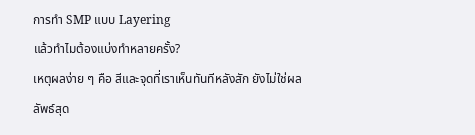การทำ SMP แบบ Layering
แล้วทำไมต้องแบ่งทำหลายครั้ง?
เหตุผลง่าย ๆ คือ สีและจุดที่เราเห็นทันทีหลังสัก ยังไม่ใช่ผลลัพธ์สุด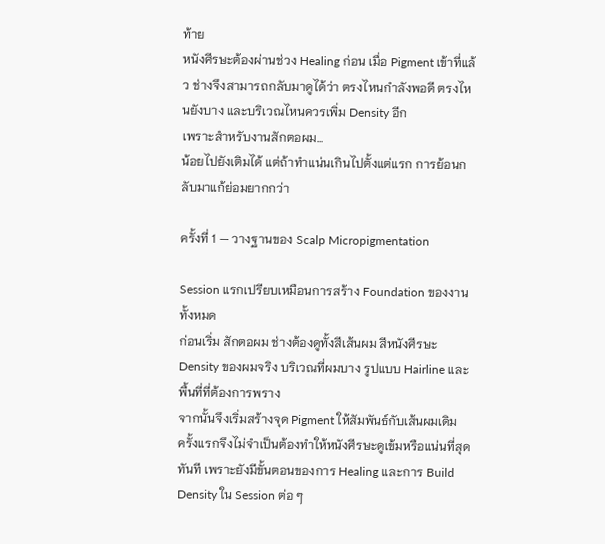ท้าย
หนังศีรษะต้องผ่านช่วง Healing ก่อน เมื่อ Pigment เข้าที่แล้ว ช่างจึงสามารถกลับมาดูได้ว่า ตรงไหนกำลังพอดี ตรงไหนยังบาง และบริเวณไหนควรเพิ่ม Density อีก
เพราะสำหรับงานสักตอผม...
น้อยไปยังเติมได้ แต่ถ้าทำแน่นเกินไปตั้งแต่แรก การย้อนกลับมาแก้ย่อมยากกว่า

ครั้งที่ 1 — วางฐานของ Scalp Micropigmentation

Session แรกเปรียบเหมือนการสร้าง Foundation ของงานทั้งหมด
ก่อนเริ่ม สักตอผม ช่างต้องดูทั้งสีเส้นผม สีหนังศีรษะ Density ของผมจริง บริเวณที่ผมบาง รูปแบบ Hairline และพื้นที่ที่ต้องการพราง
จากนั้นจึงเริ่มสร้างจุด Pigment ให้สัมพันธ์กับเส้นผมเดิม
ครั้งแรกจึงไม่จำเป็นต้องทำให้หนังศีรษะดูเข้มหรือแน่นที่สุดทันที เพราะยังมีขั้นตอนของการ Healing และการ Build Density ใน Session ต่อ ๆ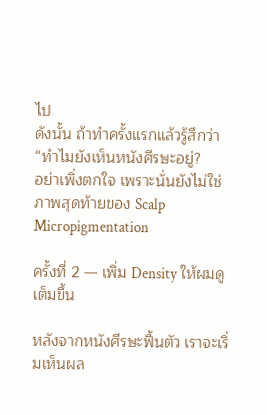ไป
ดังนั้น ถ้าทำครั้งแรกแล้วรู้สึกว่า
“ทำไมยังเห็นหนังศีรษะอยู่?
อย่าเพิ่งตกใจ เพราะนั่นยังไม่ใช่ภาพสุดท้ายของ Scalp Micropigmentation

ครั้งที่ 2 — เพิ่ม Density ให้ผมดูเต็มขึ้น

หลังจากหนังศีรษะฟื้นตัว เราจะเริ่มเห็นผล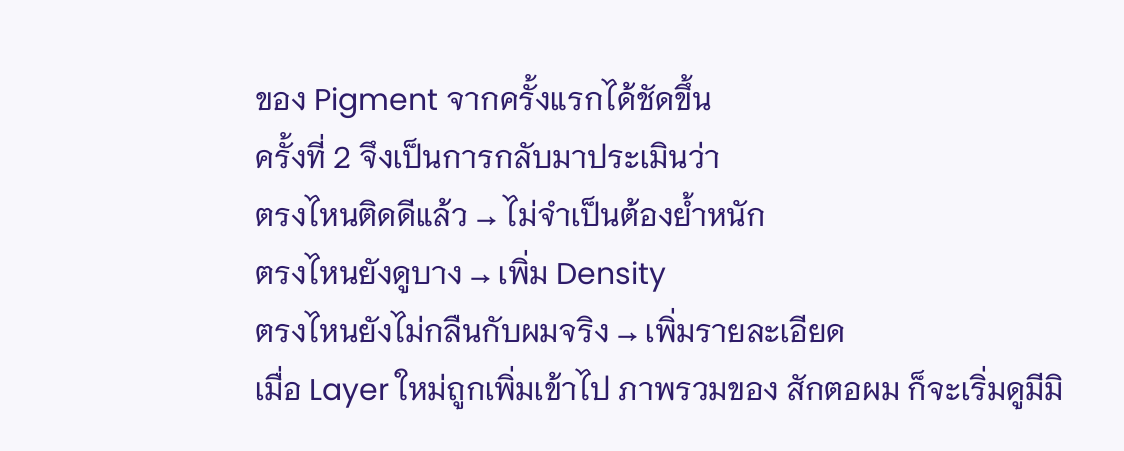ของ Pigment จากครั้งแรกได้ชัดขึ้น
ครั้งที่ 2 จึงเป็นการกลับมาประเมินว่า
ตรงไหนติดดีแล้ว → ไม่จำเป็นต้องย้ำหนัก
ตรงไหนยังดูบาง → เพิ่ม Density
ตรงไหนยังไม่กลืนกับผมจริง → เพิ่มรายละเอียด
เมื่อ Layer ใหม่ถูกเพิ่มเข้าไป ภาพรวมของ สักตอผม ก็จะเริ่มดูมีมิ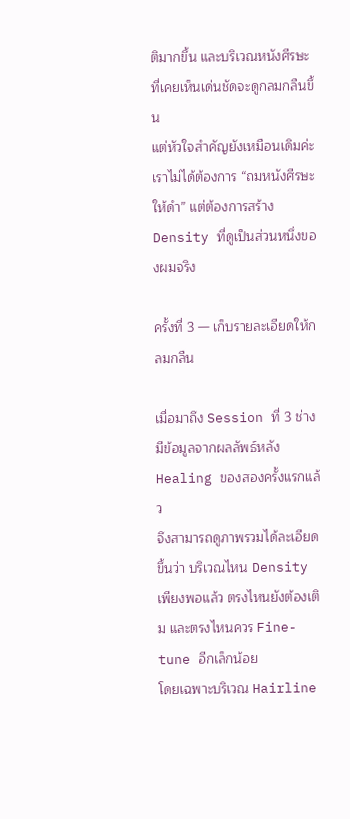ติมากขึ้น และบริเวณหนังศีรษะที่เคยเห็นเด่นชัดจะดูกลมกลืนขึ้น
แต่หัวใจสำคัญยังเหมือนเดิมค่ะ
เราไม่ได้ต้องการ “ถมหนังศีรษะให้ดำ” แต่ต้องการสร้าง Density ที่ดูเป็นส่วนหนึ่งของผมจริง

ครั้งที่ 3 — เก็บรายละเอียดให้กลมกลืน

เมื่อมาถึง Session ที่ 3 ช่างมีข้อมูลจากผลลัพธ์หลัง Healing ของสองครั้งแรกแล้ว
จึงสามารถดูภาพรวมได้ละเอียดขึ้นว่า บริเวณไหน Density เพียงพอแล้ว ตรงไหนยังต้องเติม และตรงไหนควร Fine-tune อีกเล็กน้อย
โดยเฉพาะบริเวณ Hairline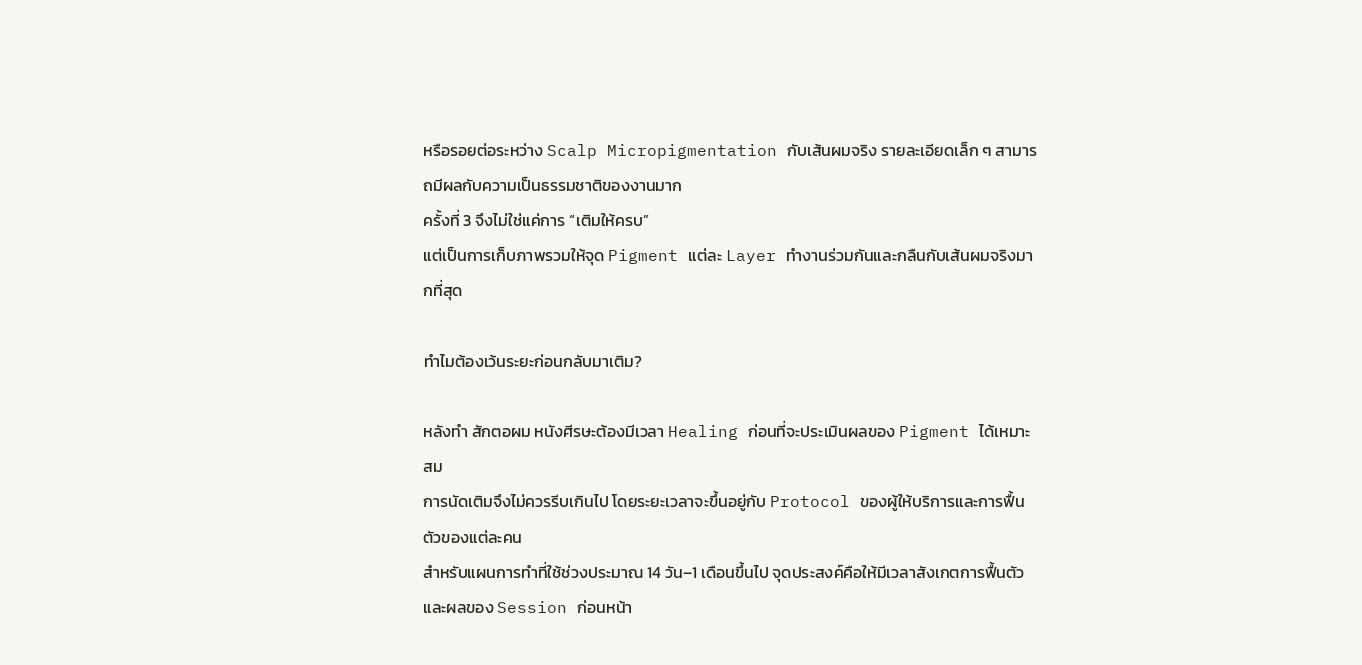หรือรอยต่อระหว่าง Scalp Micropigmentation กับเส้นผมจริง รายละเอียดเล็ก ๆ สามารถมีผลกับความเป็นธรรมชาติของงานมาก
ครั้งที่ 3 จึงไม่ใช่แค่การ “เติมให้ครบ”
แต่เป็นการเก็บภาพรวมให้จุด Pigment แต่ละ Layer ทำงานร่วมกันและกลืนกับเส้นผมจริงมากที่สุด

ทำไมต้องเว้นระยะก่อนกลับมาเติม?

หลังทำ สักตอผม หนังศีรษะต้องมีเวลา Healing ก่อนที่จะประเมินผลของ Pigment ได้เหมาะสม
การนัดเติมจึงไม่ควรรีบเกินไป โดยระยะเวลาจะขึ้นอยู่กับ Protocol ของผู้ให้บริการและการฟื้นตัวของแต่ละคน
สำหรับแผนการทำที่ใช้ช่วงประมาณ 14 วัน–1 เดือนขึ้นไป จุดประสงค์คือให้มีเวลาสังเกตการฟื้นตัวและผลของ Session ก่อนหน้า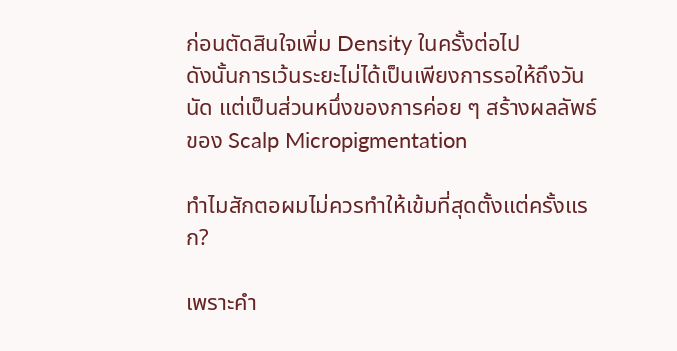ก่อนตัดสินใจเพิ่ม Density ในครั้งต่อไป
ดังนั้นการเว้นระยะไม่ได้เป็นเพียงการรอให้ถึงวันนัด แต่เป็นส่วนหนึ่งของการค่อย ๆ สร้างผลลัพธ์ของ Scalp Micropigmentation

ทำไมสักตอผมไม่ควรทำให้เข้มที่สุดตั้งแต่ครั้งแรก?

เพราะคำ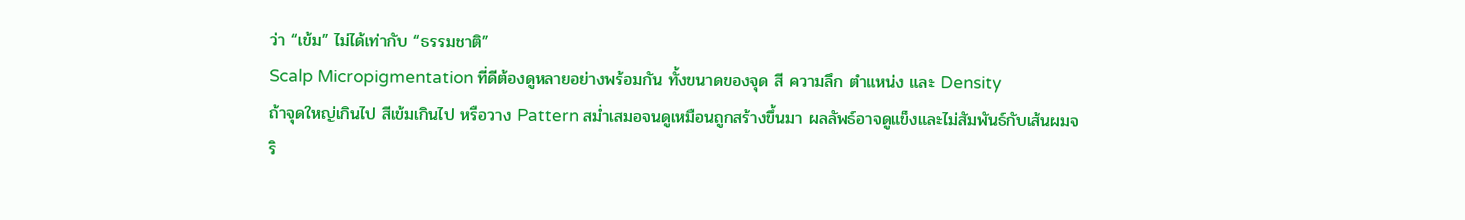ว่า “เข้ม” ไม่ได้เท่ากับ “ธรรมชาติ”
Scalp Micropigmentation ที่ดีต้องดูหลายอย่างพร้อมกัน ทั้งขนาดของจุด สี ความลึก ตำแหน่ง และ Density
ถ้าจุดใหญ่เกินไป สีเข้มเกินไป หรือวาง Pattern สม่ำเสมอจนดูเหมือนถูกสร้างขึ้นมา ผลลัพธ์อาจดูแข็งและไม่สัมพันธ์กับเส้นผมจริ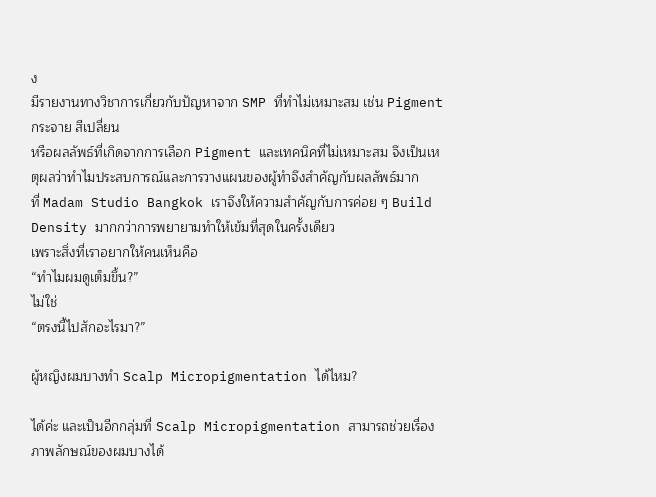ง
มีรายงานทางวิชาการเกี่ยวกับปัญหาจาก SMP ที่ทำไม่เหมาะสม เช่น Pigment กระจาย สีเปลี่ยน
หรือผลลัพธ์ที่เกิดจากการเลือก Pigment และเทคนิคที่ไม่เหมาะสม จึงเป็นเหตุผลว่าทำไมประสบการณ์และการวางแผนของผู้ทำจึงสำคัญกับผลลัพธ์มาก
ที่ Madam Studio Bangkok เราจึงให้ความสำคัญกับการค่อย ๆ Build Density มากกว่าการพยายามทำให้เข้มที่สุดในครั้งเดียว
เพราะสิ่งที่เราอยากให้คนเห็นคือ
“ทำไมผมดูเต็มขึ้น?”
ไม่ใช่
“ตรงนี้ไปสักอะไรมา?”

ผู้หญิงผมบางทำ Scalp Micropigmentation ได้ไหม?

ได้ค่ะ และเป็นอีกกลุ่มที่ Scalp Micropigmentation สามารถช่วยเรื่องภาพลักษณ์ของผมบางได้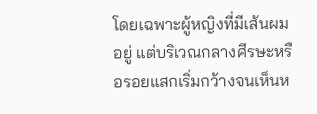โดยเฉพาะผู้หญิงที่มีเส้นผมอยู่ แต่บริเวณกลางศีรษะหรือรอยแสกเริ่มกว้างจนเห็นห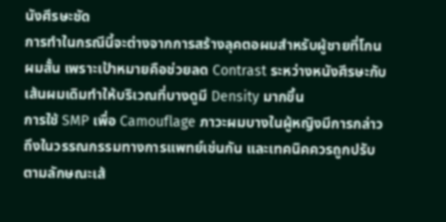นังศีรษะชัด
การทำในกรณีนี้จะต่างจากการสร้างลุคตอผมสำหรับผู้ชายที่โกนผมสั้น เพราะเป้าหมายคือช่วยลด Contrast ระหว่างหนังศีรษะกับเส้นผมเดิมทำให้บริเวณที่บางดูมี Density มากขึ้น
การใช้ SMP เพื่อ Camouflage ภาวะผมบางในผู้หญิงมีการกล่าวถึงในวรรณกรรมทางการแพทย์เช่นกัน และเทคนิคควรถูกปรับตามลักษณะเส้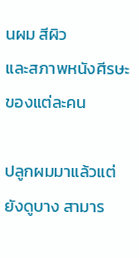นผม สีผิว
และสภาพหนังศีรษะของแต่ละคน

ปลูกผมมาแล้วแต่ยังดูบาง สามาร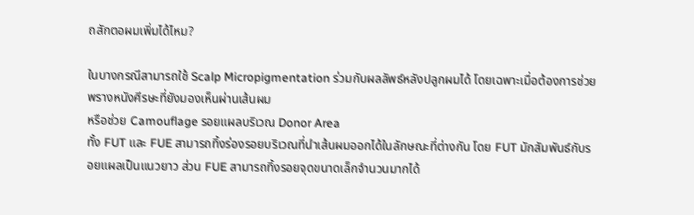ถสักตอผมเพิ่มได้ไหม?

ในบางกรณีสามารถใช้ Scalp Micropigmentation ร่วมกับผลลัพธ์หลังปลูกผมได้ โดยเฉพาะเมื่อต้องการช่วยพรางหนังศีรษะที่ยังมองเห็นผ่านเส้นผม
หรือช่วย Camouflage รอยแผลบริเวณ Donor Area
ทั้ง FUT และ FUE สามารถทิ้งร่องรอยบริเวณที่นำเส้นผมออกได้ในลักษณะที่ต่างกัน โดย FUT มักสัมพันธ์กับรอยแผลเป็นแนวยาว ส่วน FUE สามารถทิ้งรอยจุดขนาดเล็กจำนวนมากได้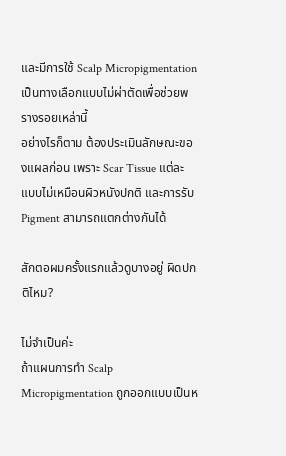และมีการใช้ Scalp Micropigmentation เป็นทางเลือกแบบไม่ผ่าตัดเพื่อช่วยพรางรอยเหล่านี้
อย่างไรก็ตาม ต้องประเมินลักษณะของแผลก่อน เพราะ Scar Tissue แต่ละแบบไม่เหมือนผิวหนังปกติ และการรับ Pigment สามารถแตกต่างกันได้

สักตอผมครั้งแรกแล้วดูบางอยู่ ผิดปกติไหม?

ไม่จำเป็นค่ะ
ถ้าแผนการทำ Scalp Micropigmentation ถูกออกแบบเป็นห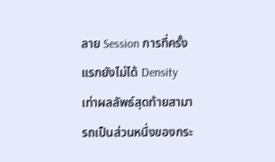ลาย Session การที่ครั้งแรกยังไม่ได้ Density เท่าผลลัพธ์สุดท้ายสามารถเป็นส่วนหนึ่งของกระ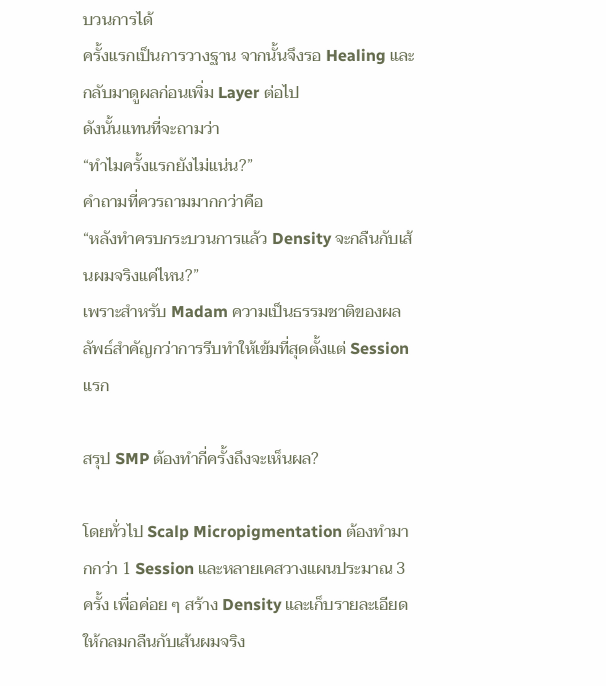บวนการได้
ครั้งแรกเป็นการวางฐาน จากนั้นจึงรอ Healing และกลับมาดูผลก่อนเพิ่ม Layer ต่อไป
ดังนั้นแทนที่จะถามว่า
“ทำไมครั้งแรกยังไม่แน่น?”
คำถามที่ควรถามมากกว่าคือ
“หลังทำครบกระบวนการแล้ว Density จะกลืนกับเส้นผมจริงแค่ไหน?”
เพราะสำหรับ Madam ความเป็นธรรมชาติของผลลัพธ์สำคัญกว่าการรีบทำให้เข้มที่สุดตั้งแต่ Session แรก

สรุป SMP ต้องทำกี่ครั้งถึงจะเห็นผล?

โดยทั่วไป Scalp Micropigmentation ต้องทำมากกว่า 1 Session และหลายเคสวางแผนประมาณ 3 ครั้ง เพื่อค่อย ๆ สร้าง Density และเก็บรายละเอียดให้กลมกลืนกับเส้นผมจริง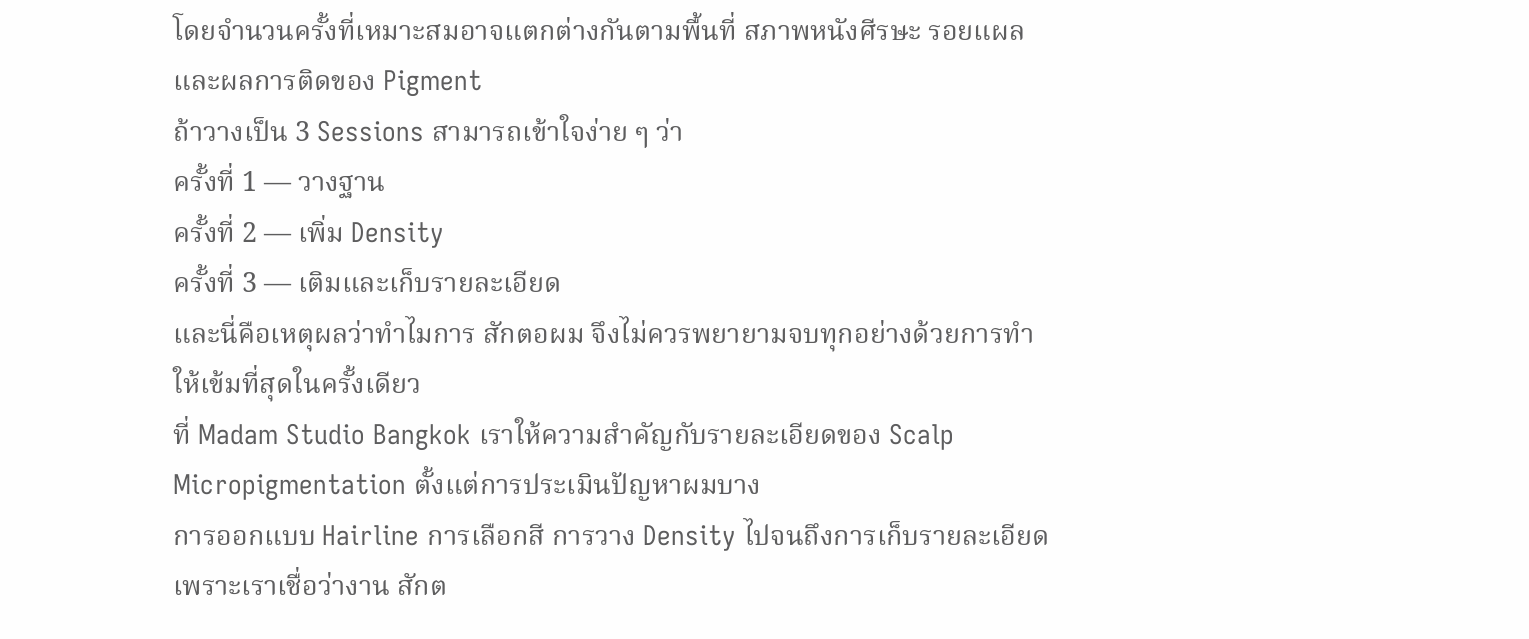โดยจำนวนครั้งที่เหมาะสมอาจแตกต่างกันตามพื้นที่ สภาพหนังศีรษะ รอยแผล และผลการติดของ Pigment
ถ้าวางเป็น 3 Sessions สามารถเข้าใจง่าย ๆ ว่า
ครั้งที่ 1 — วางฐาน
ครั้งที่ 2 — เพิ่ม Density
ครั้งที่ 3 — เติมและเก็บรายละเอียด
และนี่คือเหตุผลว่าทำไมการ สักตอผม จึงไม่ควรพยายามจบทุกอย่างด้วยการทำให้เข้มที่สุดในครั้งเดียว
ที่ Madam Studio Bangkok เราให้ความสำคัญกับรายละเอียดของ Scalp Micropigmentation ตั้งแต่การประเมินปัญหาผมบาง
การออกแบบ Hairline การเลือกสี การวาง Density ไปจนถึงการเก็บรายละเอียด เพราะเราเชื่อว่างาน สักต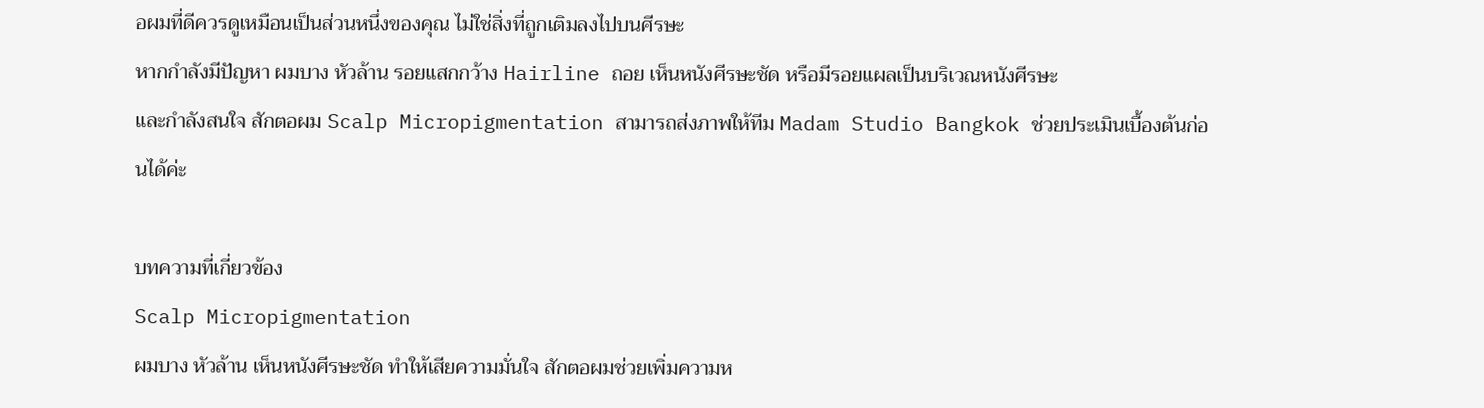อผมที่ดีควรดูเหมือนเป็นส่วนหนึ่งของคุณ ไม่ใช่สิ่งที่ถูกเติมลงไปบนศีรษะ
หากกำลังมีปัญหา ผมบาง หัวล้าน รอยแสกกว้าง Hairline ถอย เห็นหนังศีรษะชัด หรือมีรอยแผลเป็นบริเวณหนังศีรษะ
และกำลังสนใจ สักตอผม Scalp Micropigmentation สามารถส่งภาพให้ทีม Madam Studio Bangkok ช่วยประเมินเบื้องต้นก่อนได้ค่ะ

บทความที่เกี่ยวข้อง
Scalp Micropigmentation
ผมบาง หัวล้าน เห็นหนังศีรษะชัด ทำให้เสียความมั่นใจ สักตอผมช่วยเพิ่มความห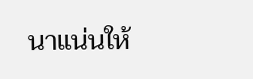นาแน่นให้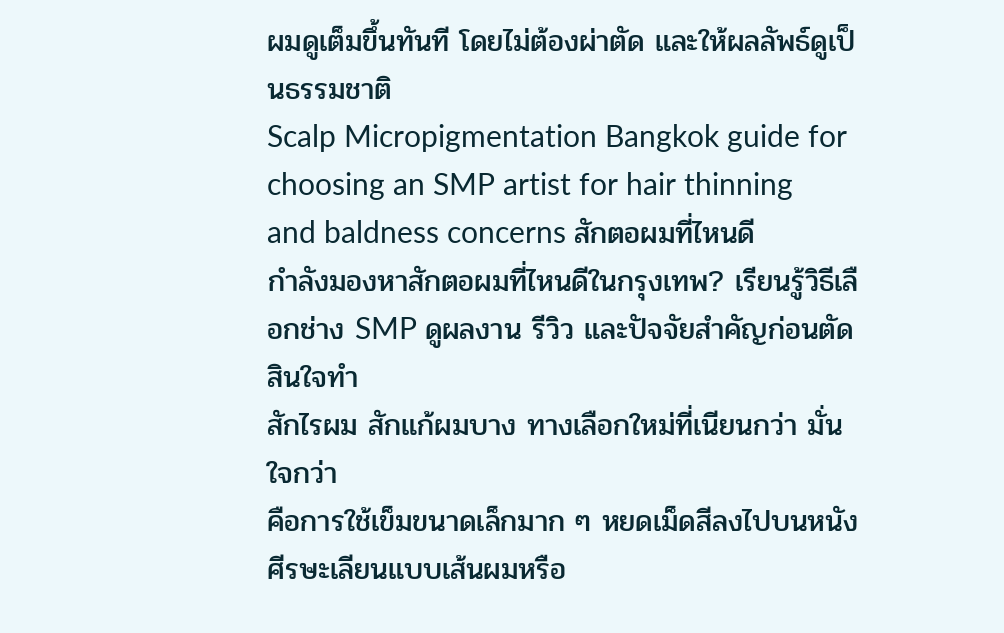ผมดูเต็มขึ้นทันที โดยไม่ต้องผ่าตัด และให้ผลลัพธ์ดูเป็นธรรมชาติ
Scalp Micropigmentation Bangkok guide for choosing an SMP artist for hair thinning and baldness concerns สักตอผมที่ไหนดี
กำลังมองหาสักตอผมที่ไหนดีในกรุงเทพ? เรียนรู้วิธีเลือกช่าง SMP ดูผลงาน รีวิว และปัจจัยสำคัญก่อนตัดสินใจทำ
สักไรผม สักแก้ผมบาง ทางเลือกใหม่ที่เนียนกว่า มั่นใจกว่า
คือการใช้เข็มขนาดเล็กมาก ๆ หยดเม็ดสีลงไปบนหนังศีรษะเลียนแบบเส้นผมหรือ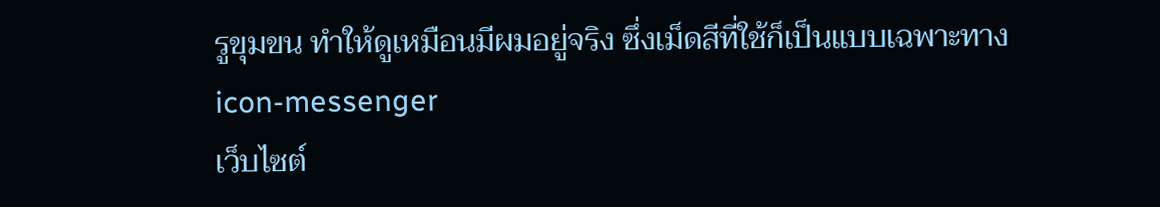รูขุมขน ทำให้ดูเหมือนมีผมอยู่จริง ซึ่งเม็ดสีที่ใช้ก็เป็นแบบเฉพาะทาง
icon-messenger
เว็บไซต์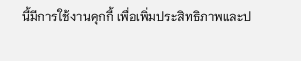นี้มีการใช้งานคุกกี้ เพื่อเพิ่มประสิทธิภาพและป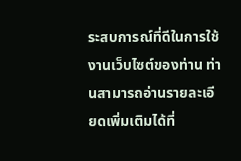ระสบการณ์ที่ดีในการใช้งานเว็บไซต์ของท่าน ท่านสามารถอ่านรายละเอียดเพิ่มเติมได้ที่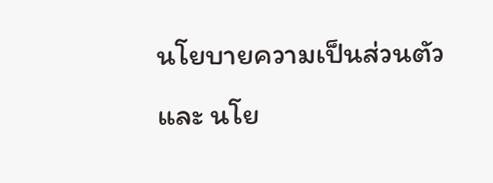นโยบายความเป็นส่วนตัว และ นโย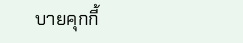บายคุกกี้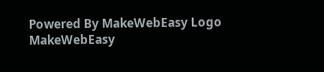Powered By MakeWebEasy Logo MakeWebEasy